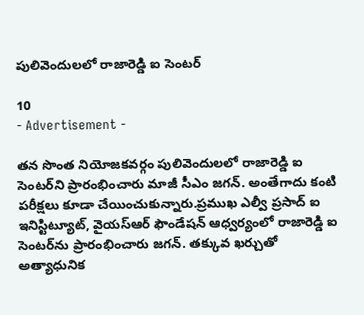పులివెందులలో రాజారెడ్డి ఐ సెంటర్

10
- Advertisement -

తన సొంత నియోజకవర్గం పులివెందులలో రాజారెడ్డి ఐ సెంటర్‌ని ప్రారంభించారు మాజీ సీఎం జగన్. అంతేగాదు కంటి పరీక్షలు కూడా చేయించుకున్నారు.ప్రముఖ ఎల్వీ ప్రసాద్ ఐ ఇనిస్టిట్యూట్, వైయస్ఆర్ ఫౌండేషన్ ఆధ్వర్యంలో రాజారెడ్డి ఐ సెంటర్‌ను ప్రారంభించారు జగన్. తక్కువ ఖర్చుతో అత్యాధునిక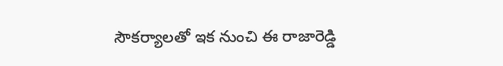సౌకర్యాలతో ఇక నుంచి ఈ రాజారెడ్డి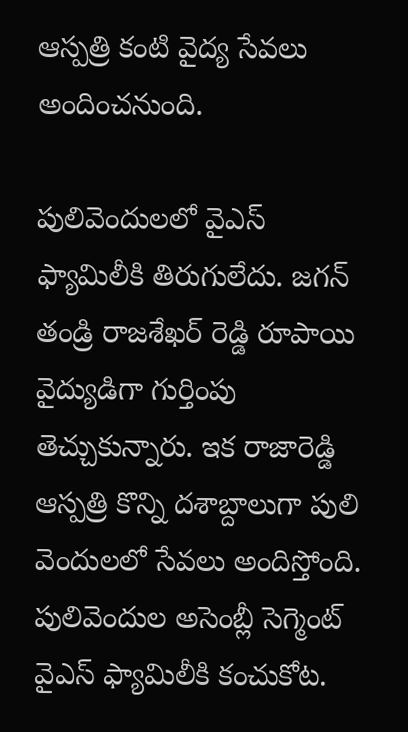ఆస్పత్రి కంటి వైద్య సేవలు అందించనుంది.

పులివెందులలో వైఎస్ ఫ్యామిలీకి తిరుగులేదు. జగన్ తండ్రి రాజశేఖర్ రెడ్డి రూపాయి వైద్యుడిగా గుర్తింపు తెచ్చుకున్నారు. ఇక రాజారెడ్డి ఆస్పత్రి కొన్ని దశాబ్దాలుగా పులి వెందులలో సేవలు అందిస్తోంది. పులివెందుల అసెంబ్లీ సెగ్మెంట్ వైఎస్ ఫ్యామిలీకి కంచుకోట.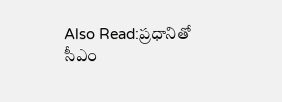Also Read:ప్రధానితో సీఎం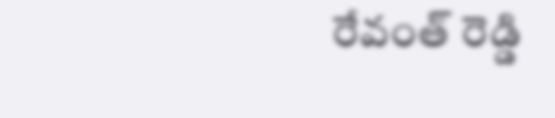రేవంత్ రెడ్డి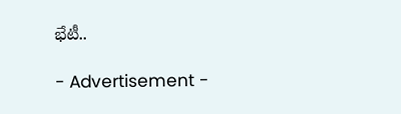భేటీ..

- Advertisement -